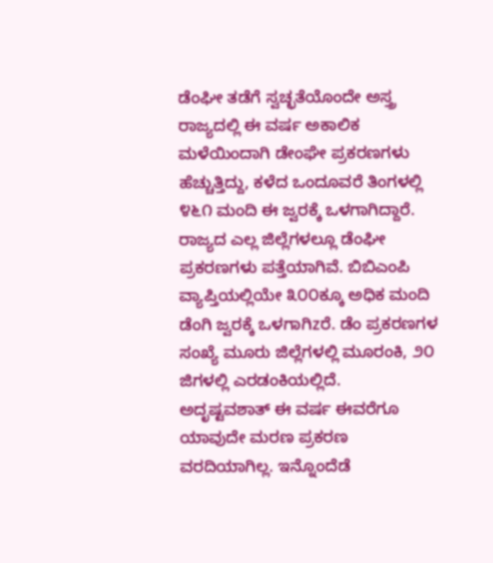ಡೆಂಘೀ ತಡೆಗೆ ಸ್ವಚ್ಛತೆಯೊಂದೇ ಅಸ್ತ್ರ
ರಾಜ್ಯದಲ್ಲಿ ಈ ವರ್ಷ ಅಕಾಲಿಕ ಮಳೆಯಿಂದಾಗಿ ಡೇಂಘೇ ಪ್ರಕರಣಗಳು ಹೆಚ್ಚುತ್ತಿದ್ದು, ಕಳೆದ ಒಂದೂವರೆ ತಿಂಗಳಲ್ಲಿ ೪೬೧ ಮಂದಿ ಈ ಜ್ವರಕ್ಕೆ ಒಳಗಾಗಿದ್ದಾರೆ. ರಾಜ್ಯದ ಎಲ್ಲ ಜಿಲ್ಲೆಗಳಲ್ಲೂ ಡೆಂಘೀ ಪ್ರಕರಣಗಳು ಪತ್ತೆಯಾಗಿವೆ. ಬಿಬಿಎಂಪಿ ವ್ಯಾಪ್ತಿಯಲ್ಲಿಯೇ ೩೦೦ಕ್ಕೂ ಅಧಿಕ ಮಂದಿ ಡೆಂಗಿ ಜ್ವರಕ್ಕೆ ಒಳಗಾಗಿzರೆ. ಡೆಂ ಪ್ರಕರಣಗಳ ಸಂಖ್ಯೆ ಮೂರು ಜಿಲ್ಲೆಗಳಲ್ಲಿ ಮೂರಂಕಿ, ೨೦ ಜಿಗಳಲ್ಲಿ ಎರಡಂಕಿಯಲ್ಲಿದೆ.
ಅದೃಷ್ಟವಶಾತ್ ಈ ವರ್ಷ ಈವರೆಗೂ ಯಾವುದೇ ಮರಣ ಪ್ರಕರಣ ವರದಿಯಾಗಿಲ್ಲ. ಇನ್ನೊಂದೆಡೆ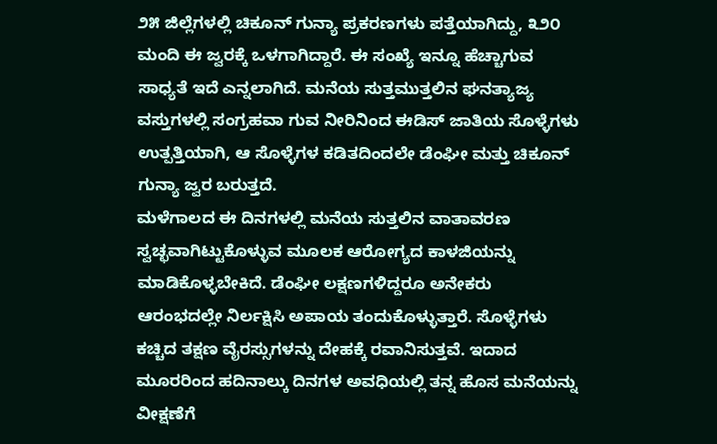೨೫ ಜಿಲ್ಲೆಗಳಲ್ಲಿ ಚಿಕೂನ್ ಗುನ್ಯಾ ಪ್ರಕರಣಗಳು ಪತ್ತೆಯಾಗಿದ್ದು, ೩೨೦ ಮಂದಿ ಈ ಜ್ವರಕ್ಕೆ ಒಳಗಾಗಿದ್ದಾರೆ. ಈ ಸಂಖ್ಯೆ ಇನ್ನೂ ಹೆಚ್ಚಾಗುವ ಸಾಧ್ಯತೆ ಇದೆ ಎನ್ನಲಾಗಿದೆ. ಮನೆಯ ಸುತ್ತಮುತ್ತಲಿನ ಘನತ್ಯಾಜ್ಯ ವಸ್ತುಗಳಲ್ಲಿ ಸಂಗ್ರಹವಾ ಗುವ ನೀರಿನಿಂದ ಈಡಿಸ್ ಜಾತಿಯ ಸೊಳ್ಳೆಗಳು ಉತ್ಪತ್ತಿಯಾಗಿ, ಆ ಸೊಳ್ಳೆಗಳ ಕಡಿತದಿಂದಲೇ ಡೆಂಘೀ ಮತ್ತು ಚಿಕೂನ್ ಗುನ್ಯಾ ಜ್ವರ ಬರುತ್ತದೆ.
ಮಳೆಗಾಲದ ಈ ದಿನಗಳಲ್ಲಿ ಮನೆಯ ಸುತ್ತಲಿನ ವಾತಾವರಣ ಸ್ವಚ್ಛವಾಗಿಟ್ಟುಕೊಳ್ಳುವ ಮೂಲಕ ಆರೋಗ್ಯದ ಕಾಳಜಿಯನ್ನು ಮಾಡಿಕೊಳ್ಳಬೇಕಿದೆ. ಡೆಂಘೀ ಲಕ್ಷಣಗಳಿದ್ದರೂ ಅನೇಕರು ಆರಂಭದಲ್ಲೇ ನಿರ್ಲಕ್ಷಿಸಿ ಅಪಾಯ ತಂದುಕೊಳ್ಳುತ್ತಾರೆ. ಸೊಳ್ಳೆಗಳು ಕಚ್ಚಿದ ತಕ್ಷಣ ವೈರಸ್ಸುಗಳನ್ನು ದೇಹಕ್ಕೆ ರವಾನಿಸುತ್ತವೆ. ಇದಾದ ಮೂರರಿಂದ ಹದಿನಾಲ್ಕು ದಿನಗಳ ಅವಧಿಯಲ್ಲಿ ತನ್ನ ಹೊಸ ಮನೆಯನ್ನು ವೀಕ್ಷಣೆಗೆ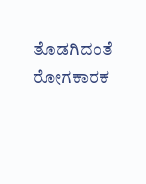ತೊಡಗಿದಂತೆ ರೋಗಕಾರಕ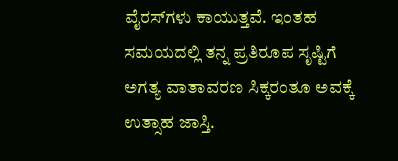ವೈರಸ್‌ಗಳು ಕಾಯುತ್ತವೆ. ಇಂತಹ ಸಮಯದಲ್ಲಿ ತನ್ನ ಪ್ರತಿರೂಪ ಸೃಷ್ಟಿಗೆ ಅಗತ್ಯ ವಾತಾವರಣ ಸಿಕ್ಕರಂತೂ ಅವಕ್ಕೆ ಉತ್ಸಾಹ ಜಾಸ್ತಿ.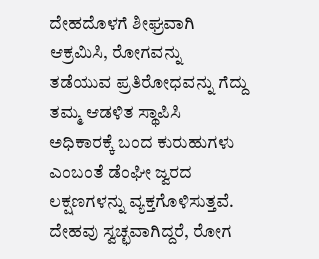ದೇಹದೊಳಗೆ ಶೀಘ್ರವಾಗಿ ಆಕ್ರಮಿಸಿ, ರೋಗವನ್ನು ತಡೆಯುವ ಪ್ರತಿರೋಧವನ್ನು ಗೆದ್ದು ತಮ್ಮ ಆಡಳಿತ ಸ್ಥಾಪಿಸಿ ಅಧಿಕಾರಕ್ಕೆ ಬಂದ ಕುರುಹುಗಳು ಎಂಬಂತೆ ಡೆಂಘೀ ಜ್ವರದ ಲಕ್ಷಣಗಳನ್ನು ವ್ಯಕ್ತಗೊಳಿಸುತ್ತವೆ. ದೇಹವು ಸ್ವಚ್ಛವಾಗಿದ್ದರೆ, ರೋಗ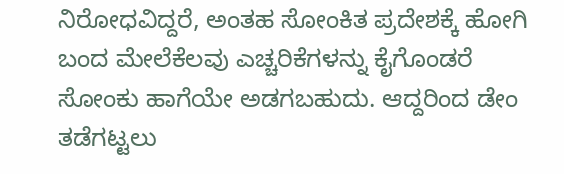ನಿರೋಧವಿದ್ದರೆ, ಅಂತಹ ಸೋಂಕಿತ ಪ್ರದೇಶಕ್ಕೆ ಹೋಗಿ ಬಂದ ಮೇಲೆಕೆಲವು ಎಚ್ಚರಿಕೆಗಳನ್ನು ಕೈಗೊಂಡರೆ ಸೋಂಕು ಹಾಗೆಯೇ ಅಡಗಬಹುದು. ಆದ್ದರಿಂದ ಡೇಂ ತಡೆಗಟ್ಟಲು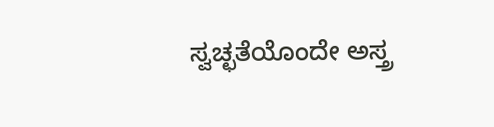ಸ್ವಚ್ಛತೆಯೊಂದೇ ಅಸ್ತ್ರ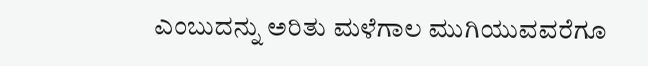ಎಂಬುದನ್ನು ಅರಿತು ಮಳೆಗಾಲ ಮುಗಿಯುವವರೆಗೂ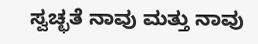ಸ್ವಚ್ಛತೆ ನಾವು ಮತ್ತು ನಾವು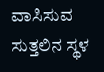ವಾಸಿಸುವ ಸುತ್ತಲಿನ ಸ್ಥಳ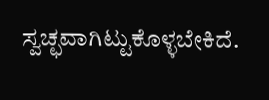ಸ್ವಚ್ಛವಾಗಿಟ್ಟುಕೊಳ್ಳಬೇಕಿದೆ.